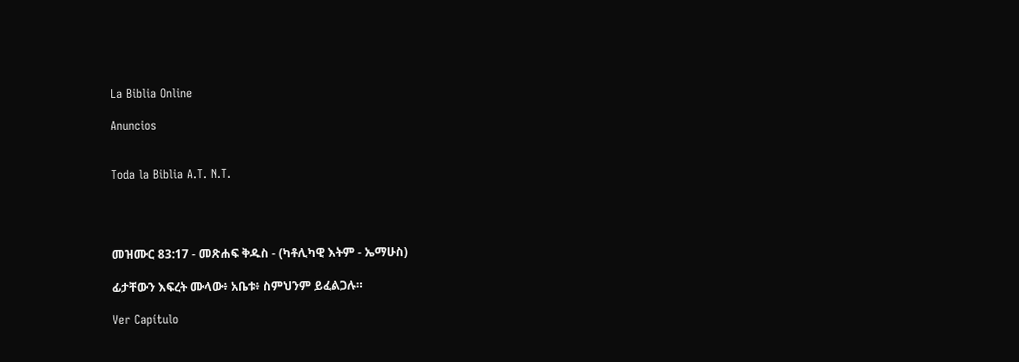La Biblia Online

Anuncios


Toda la Biblia A.T. N.T.




መዝሙር 83:17 - መጽሐፍ ቅዱስ - (ካቶሊካዊ እትም - ኤማሁስ)

ፊታቸውን እፍረት ሙላው፥ አቤቱ፥ ስምህንም ይፈልጋሉ።

Ver Capítulo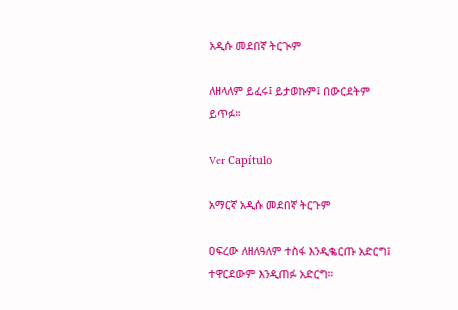አዲሱ መደበኛ ትርጒም

ለዘላለም ይፈሩ፤ ይታወኩም፤ በውርደትም ይጥፉ።

Ver Capítulo

አማርኛ አዲሱ መደበኛ ትርጉም

ዐፍረው ለዘለዓለም ተስፋ እንዲቈርጡ አድርግ፤ ተዋርደውም እንዲጠፉ አድርግ።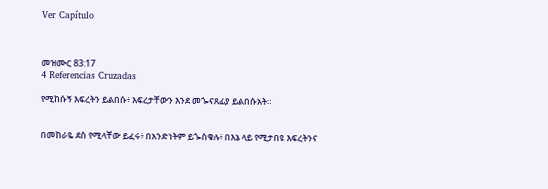Ver Capítulo



መዝሙር 83:17
4 Referencias Cruzadas

የሚከሱኝ እፍረትን ይልበሱ፥ እፍረታቸውን እንደ መጐናጸፊያ ይልበሱአት።


በመከራዬ ደስ የሚላቸው ይፈሩ፥ በአንድነትም ይጐስቁሉ፥ በእኔ ላይ የሚታበዩ እፍረትንና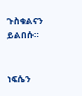ጉስቁልናን ይልበሱ።


ነፍሴን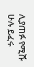ሊያጠፉ የሚሹ ሁሉ ይፈሩ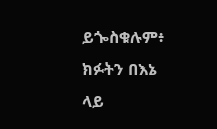ይጐስቁሉም፥ ክፉትን በእኔ ላይ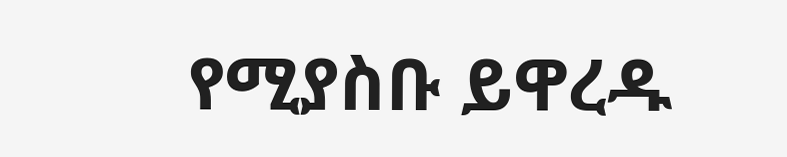የሚያስቡ ይዋረዱ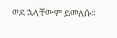ወደ ኋላቸውም ይመለሱ።